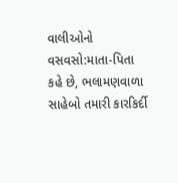વાલીઓનો વસવસો:માતા-પિતા કહે છે, ભલામણવાળા સાહેબો તમારી કારકિર્દી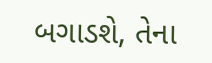બગાડશે, તેના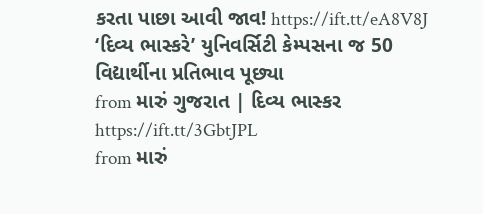કરતા પાછા આવી જાવ! https://ift.tt/eA8V8J
‘દિવ્ય ભાસ્કરે’ યુનિવર્સિટી કેમ્પસના જ 50 વિદ્યાર્થીના પ્રતિભાવ પૂછ્યા
from મારું ગુજરાત | દિવ્ય ભાસ્કર https://ift.tt/3GbtJPL
from મારું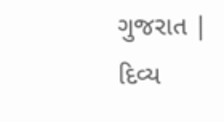ગુજરાત | દિવ્ય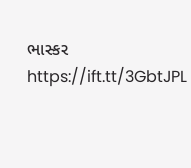ભાસ્કર https://ift.tt/3GbtJPL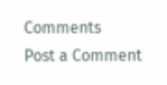Comments
Post a Comment